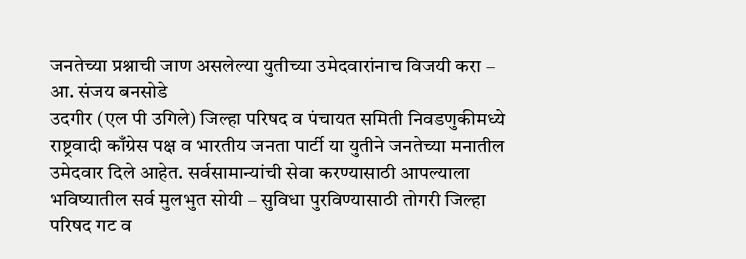जनतेच्या प्रश्नाची जाण असलेल्या युतीच्या उमेदवारांनाच विजयी करा – आ. संजय बनसोडे
उदगीर (एल पी उगिले) जिल्हा परिषद व पंचायत समिती निवडणुकीमध्ये राष्ट्रवादी काँग्रेस पक्ष व भारतीय जनता पार्टी या युतीने जनतेच्या मनातील उमेदवार दिले आहेत. सर्वसामान्यांची सेवा करण्यासाठी आपल्याला भविष्यातील सर्व मुलभुत सोयी – सुविधा पुरविण्यासाठी तोगरी जिल्हा परिषद गट व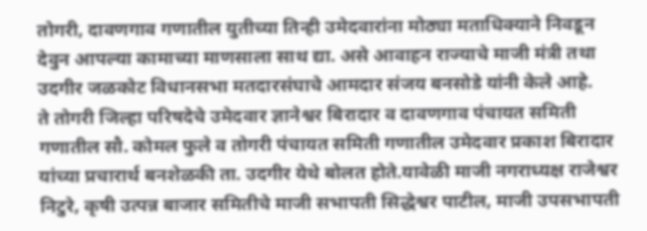तोगरी, दावणगाव गणातील युतीच्या तिन्ही उमेदवारांना मोठ्या मताधिक्याने निवडून देवुन आपल्या कामाच्या माणसाला साथ द्या. असे आवाहन राज्याचे माजी मंत्री तथा उदगीर जळकोट विधानसभा मतदारसंघाचे आमदार संजय बनसोडे यांनी केले आहे.
ते तोगरी जिल्हा परिषदेचे उमेदवार ज्ञानेश्वर बिरादार व दावणगाव पंचायत समिती गणातील सौ. कोमल फुले व तोगरी पंचायत समिती गणातील उमेदवार प्रकाश बिरादार यांच्या प्रचारार्थ बनशेळकी ता. उदगीर येथे बोलत होते.यावेळी माजी नगराध्यक्ष राजेश्वर निटुरे, कृषी उत्पन्न बाजार समितीचे माजी सभापती सिद्धेश्वर पाटील, माजी उपसभापती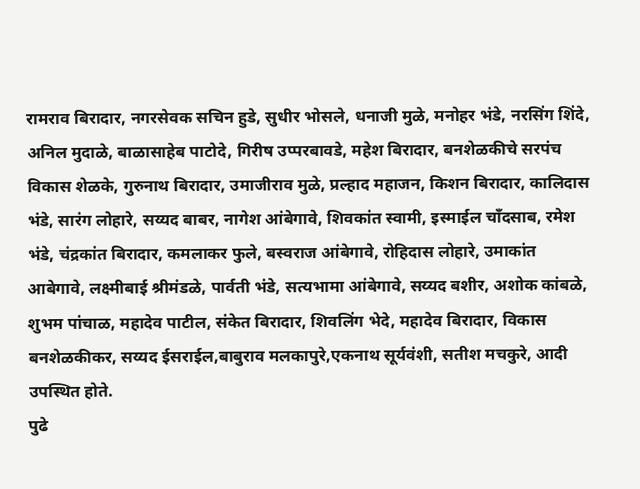रामराव बिरादार, नगरसेवक सचिन हुडे, सुधीर भोसले, धनाजी मुळे, मनोहर भंडे, नरसिंग शिंदे, अनिल मुदाळे, बाळासाहेब पाटोदे, गिरीष उप्परबावडे, महेश बिरादार, बनशेळकीचे सरपंच विकास शेळके, गुरुनाथ बिरादार, उमाजीराव मुळे, प्रल्हाद महाजन, किशन बिरादार, कालिदास भंडे, सारंग लोहारे, सय्यद बाबर, नागेश आंबेगावे, शिवकांत स्वामी, इस्माईल चाँदसाब, रमेश भंडे, चंद्रकांत बिरादार, कमलाकर फुले, बस्वराज आंबेगावे, रोहिदास लोहारे, उमाकांत आबेगावे, लक्ष्मीबाई श्रीमंडळे, पार्वती भंडे, सत्यभामा आंबेगावे, सय्यद बशीर, अशोक कांबळे, शुभम पांचाळ, महादेव पाटील, संकेत बिरादार, शिवलिंग भेदे, महादेव बिरादार, विकास बनशेळकीकर, सय्यद ईसराईल,बाबुराव मलकापुरे,एकनाथ सूर्यवंशी, सतीश मचकुरे, आदी उपस्थित होते.
पुढे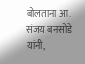बोलताना आ. संजय बनसोडे यांनी,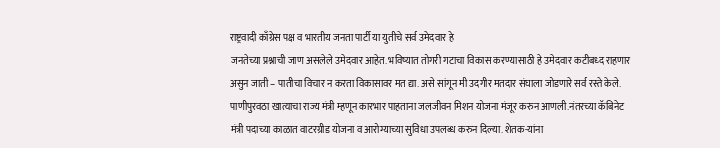राष्ट्रवादी काँग्रेस पक्ष व भारतीय जनता पार्टी या युतीचे सर्व उमेदवार हे
जनतेच्या प्रश्नाची जाण असलेले उमेदवार आहेत. भविष्यात तोगरी गटाचा विकास करण्यासाठी हे उमेदवार कटीबध्द राहणार असुन जाती – पातीचा विचार न करता विकासावर मत द्या. असे सांगून मी उदगीर मतदार संघाला जोडणारे सर्व रस्ते केले. पाणीपुरवठा खात्याचा राज्य मंत्री म्हणून कारभार पाहताना जलजीवन मिशन योजना मंजूर करुन आणली.नंतरच्या कॅबिनेट मंत्री पदाच्या काळात वाटरग्रीड योजना व आरोग्याच्या सुविधा उपलब्ध करुन दिल्या. शेतक-यांना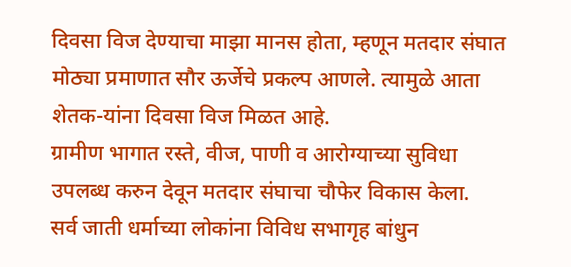दिवसा विज देण्याचा माझा मानस होता, म्हणून मतदार संघात मोठ्या प्रमाणात सौर ऊर्जेचे प्रकल्प आणले. त्यामुळे आता शेतक-यांना दिवसा विज मिळत आहे.
ग्रामीण भागात रस्ते, वीज, पाणी व आरोग्याच्या सुविधा उपलब्ध करुन देवून मतदार संघाचा चौफेर विकास केला.
सर्व जाती धर्माच्या लोकांना विविध सभागृह बांधुन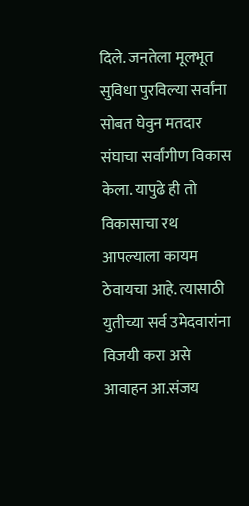दिले. जनतेला मूलभूत सुविधा पुरविल्या सर्वांना सोबत घेवुन मतदार संघाचा सर्वांगीण विकास केला. यापुढे ही तो विकासाचा रथ आपल्याला कायम ठेवायचा आहे. त्यासाठी युतीच्या सर्व उमेदवारांना विजयी करा असे आवाहन आ.संजय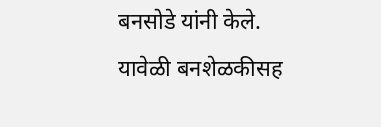बनसोडे यांनी केले.
यावेळी बनशेळकीसह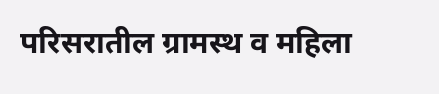परिसरातील ग्रामस्थ व महिला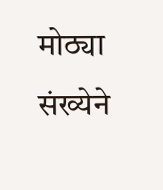मोठ्या संख्येने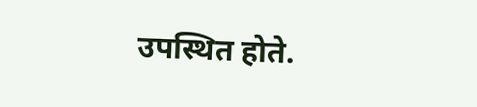उपस्थित होते.